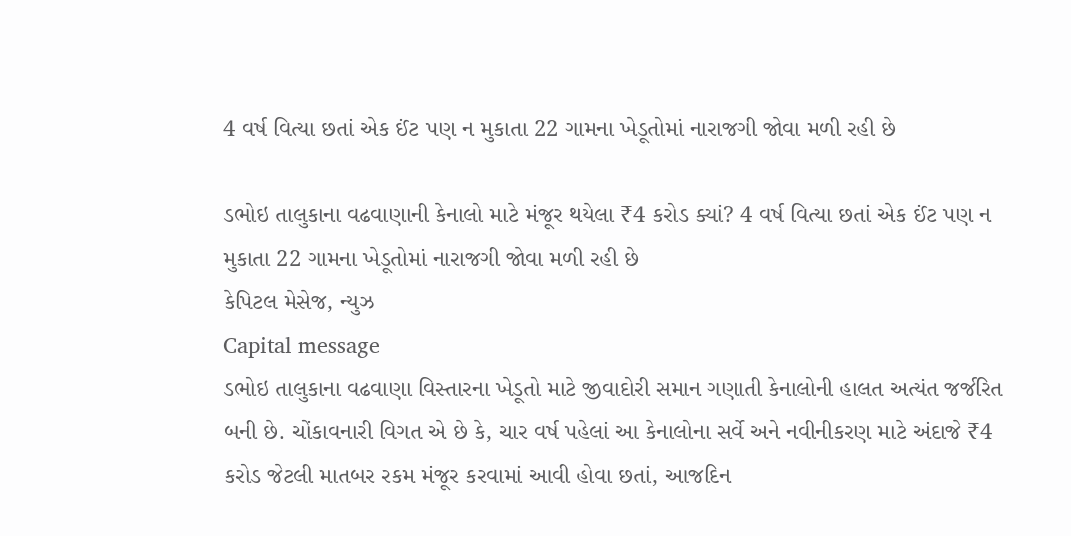4 વર્ષ વિત્યા છતાં એક ઈંટ પણ ન મુકાતા 22 ગામના ખેડૂતોમાં નારાજગી જોવા મળી રહી છે

ડભોઇ તાલુકાના વઢવાણાની કેનાલો માટે મંજૂર થયેલા ₹4 કરોડ ક્યાં? 4 વર્ષ વિત્યા છતાં એક ઈંટ પણ ન મુકાતા 22 ગામના ખેડૂતોમાં નારાજગી જોવા મળી રહી છે
કેપિટલ મેસેજ, ન્યુઝ
Capital message
ડભોઇ તાલુકાના વઢવાણા વિસ્તારના ખેડૂતો માટે જીવાદોરી સમાન ગણાતી કેનાલોની હાલત અત્યંત જર્જરિત બની છે. ચોંકાવનારી વિગત એ છે કે, ચાર વર્ષ પહેલાં આ કેનાલોના સર્વે અને નવીનીકરણ માટે અંદાજે ₹4 કરોડ જેટલી માતબર રકમ મંજૂર કરવામાં આવી હોવા છતાં, આજદિન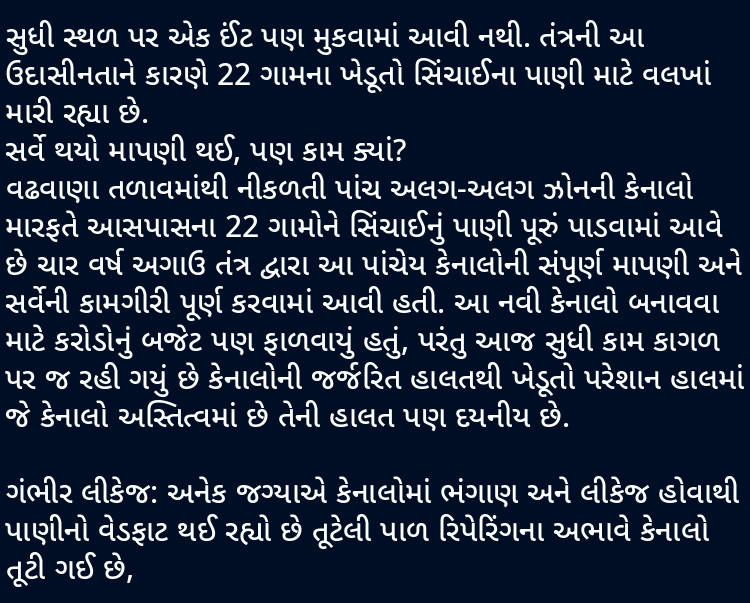સુધી સ્થળ પર એક ઈંટ પણ મુકવામાં આવી નથી. તંત્રની આ ઉદાસીનતાને કારણે 22 ગામના ખેડૂતો સિંચાઈના પાણી માટે વલખાં મારી રહ્યા છે.
સર્વે થયો માપણી થઈ, પણ કામ ક્યાં?
વઢવાણા તળાવમાંથી નીકળતી પાંચ અલગ-અલગ ઝોનની કેનાલો મારફતે આસપાસના 22 ગામોને સિંચાઈનું પાણી પૂરું પાડવામાં આવે છે ચાર વર્ષ અગાઉ તંત્ર દ્વારા આ પાંચેય કેનાલોની સંપૂર્ણ માપણી અને સર્વેની કામગીરી પૂર્ણ કરવામાં આવી હતી. આ નવી કેનાલો બનાવવા માટે કરોડોનું બજેટ પણ ફાળવાયું હતું, પરંતુ આજ સુધી કામ કાગળ પર જ રહી ગયું છે કેનાલોની જર્જરિત હાલતથી ખેડૂતો પરેશાન હાલમાં જે કેનાલો અસ્તિત્વમાં છે તેની હાલત પણ દયનીય છે.

ગંભીર લીકેજ: અનેક જગ્યાએ કેનાલોમાં ભંગાણ અને લીકેજ હોવાથી પાણીનો વેડફાટ થઈ રહ્યો છે તૂટેલી પાળ રિપેરિંગના અભાવે કેનાલો તૂટી ગઈ છે,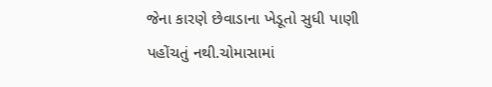જેના કારણે છેવાડાના ખેડૂતો સુધી પાણી પહોંચતું નથી.ચોમાસામાં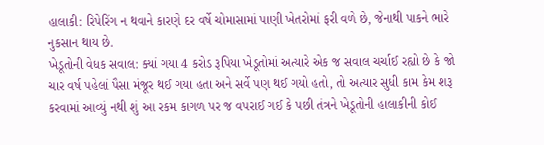હાલાકી: રિપેરિંગ ન થવાને કારણે દર વર્ષે ચોમાસામાં પાણી ખેતરોમાં ફરી વળે છે, જેનાથી પાકને ભારે નુકસાન થાય છે.
ખેડૂતોની વેધક સવાલ: ક્યાં ગયા 4 કરોડ રૂપિયા ખેડૂતોમાં અત્યારે એક જ સવાલ ચર્ચાઈ રહ્યો છે કે જો ચાર વર્ષ પહેલાં પૈસા મંજૂર થઈ ગયા હતા અને સર્વે પણ થઈ ગયો હતો, તો અત્યાર સુધી કામ કેમ શરૂ કરવામાં આવ્યું નથી શું આ રકમ કાગળ પર જ વપરાઈ ગઈ કે પછી તંત્રને ખેડૂતોની હાલાકીની કોઈ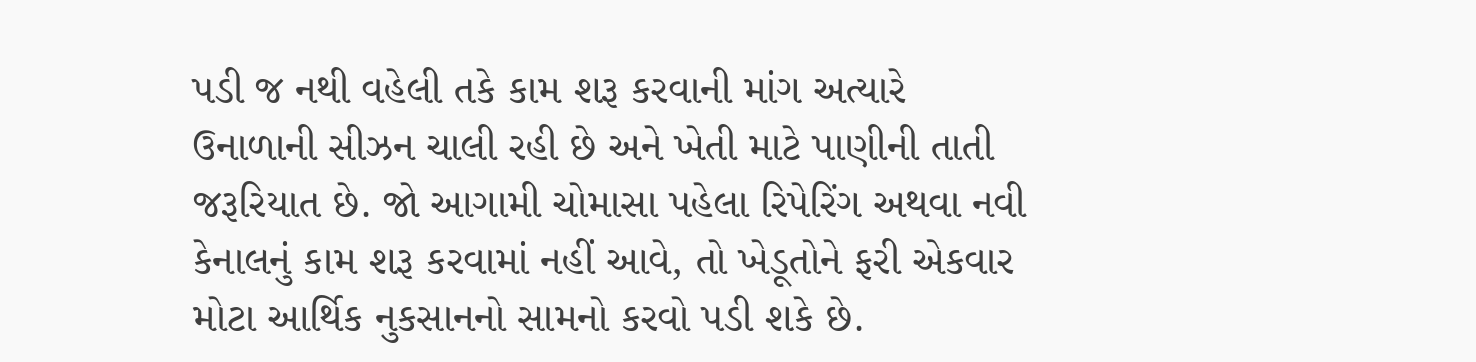પડી જ નથી વહેલી તકે કામ શરૂ કરવાની માંગ અત્યારે ઉનાળાની સીઝન ચાલી રહી છે અને ખેતી માટે પાણીની તાતી જરૂરિયાત છે. જો આગામી ચોમાસા પહેલા રિપેરિંગ અથવા નવી કેનાલનું કામ શરૂ કરવામાં નહીં આવે, તો ખેડૂતોને ફરી એકવાર મોટા આર્થિક નુકસાનનો સામનો કરવો પડી શકે છે.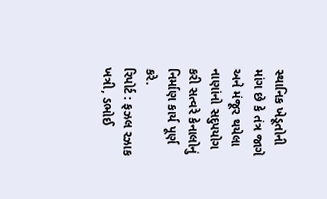સ્થાનિક ખેડૂતોની માંગ છે કે તંત્ર જાગે અને મંજૂર થયેલા નાણાંનો સદુપયોગ કરી સત્વરે કેનાલોનું નિર્માણ કાર્ય પૂર્ણ કરે.
રિપોર્ટ : ફઝલ રઝાક ખત્રી, ડભોઈ